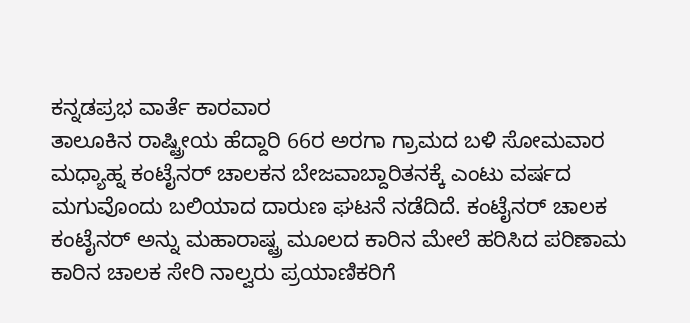ಕನ್ನಡಪ್ರಭ ವಾರ್ತೆ ಕಾರವಾರ
ತಾಲೂಕಿನ ರಾಷ್ಟ್ರೀಯ ಹೆದ್ದಾರಿ 66ರ ಅರಗಾ ಗ್ರಾಮದ ಬಳಿ ಸೋಮವಾರ ಮಧ್ಯಾಹ್ನ ಕಂಟೈನರ್ ಚಾಲಕನ ಬೇಜವಾಬ್ದಾರಿತನಕ್ಕೆ ಎಂಟು ವರ್ಷದ ಮಗುವೊಂದು ಬಲಿಯಾದ ದಾರುಣ ಘಟನೆ ನಡೆದಿದೆ. ಕಂಟೈನರ್ ಚಾಲಕ ಕಂಟೈನರ್ ಅನ್ನು ಮಹಾರಾಷ್ಟ್ರ ಮೂಲದ ಕಾರಿನ ಮೇಲೆ ಹರಿಸಿದ ಪರಿಣಾಮ ಕಾರಿನ ಚಾಲಕ ಸೇರಿ ನಾಲ್ವರು ಪ್ರಯಾಣಿಕರಿಗೆ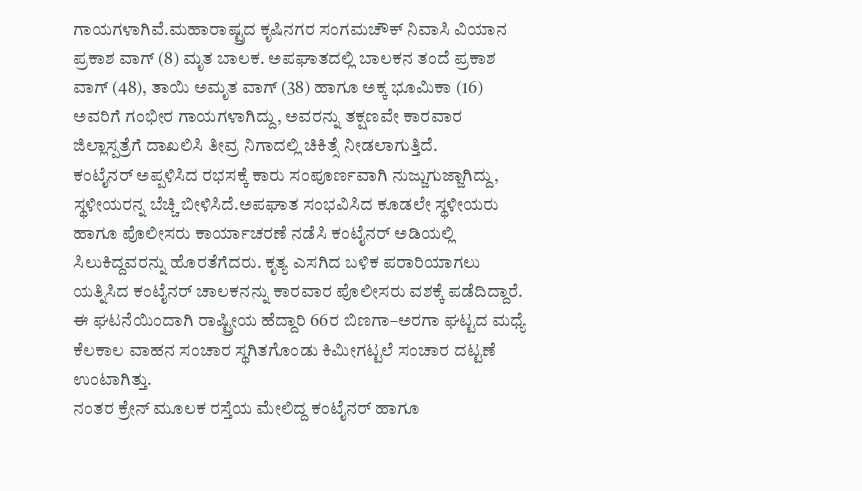ಗಾಯಗಳಾಗಿವೆ.ಮಹಾರಾಷ್ಟ್ರದ ಕೃಷಿನಗರ ಸಂಗಮಚೌಕ್ ನಿವಾಸಿ ವಿಯಾನ ಪ್ರಕಾಶ ವಾಗ್ (8) ಮೃತ ಬಾಲಕ. ಅಪಘಾತದಲ್ಲಿ ಬಾಲಕನ ತಂದೆ ಪ್ರಕಾಶ ವಾಗ್ (48), ತಾಯಿ ಅಮೃತ ವಾಗ್ (38) ಹಾಗೂ ಅಕ್ಕ ಭೂಮಿಕಾ (16) ಅವರಿಗೆ ಗಂಭೀರ ಗಾಯಗಳಾಗಿದ್ದು, ಅವರನ್ನು ತಕ್ಷಣವೇ ಕಾರವಾರ ಜಿಲ್ಲಾಸ್ಪತ್ರೆಗೆ ದಾಖಲಿಸಿ ತೀವ್ರ ನಿಗಾದಲ್ಲಿ ಚಿಕಿತ್ಸೆ ನೀಡಲಾಗುತ್ತಿದೆ.
ಕಂಟೈನರ್ ಅಪ್ಪಳಿಸಿದ ರಭಸಕ್ಕೆ ಕಾರು ಸಂಪೂರ್ಣವಾಗಿ ನುಜ್ಜುಗುಜ್ಜಾಗಿದ್ದು, ಸ್ಥಳೀಯರನ್ನ ಬೆಚ್ಚಿ ಬೀಳಿಸಿದೆ.ಅಪಘಾತ ಸಂಭವಿಸಿದ ಕೂಡಲೇ ಸ್ಥಳೀಯರು ಹಾಗೂ ಪೊಲೀಸರು ಕಾರ್ಯಾಚರಣೆ ನಡೆಸಿ ಕಂಟೈನರ್ ಅಡಿಯಲ್ಲಿ ಸಿಲುಕಿದ್ದವರನ್ನು ಹೊರತೆಗೆದರು. ಕೃತ್ಯ ಎಸಗಿದ ಬಳಿಕ ಪರಾರಿಯಾಗಲು ಯತ್ನಿಸಿದ ಕಂಟೈನರ್ ಚಾಲಕನನ್ನು ಕಾರವಾರ ಪೊಲೀಸರು ವಶಕ್ಕೆ ಪಡೆದಿದ್ದಾರೆ. ಈ ಘಟನೆಯಿಂದಾಗಿ ರಾಷ್ಟ್ರೀಯ ಹೆದ್ದಾರಿ 66ರ ಬಿಣಗಾ–ಅರಗಾ ಘಟ್ಟದ ಮಧ್ಯೆ ಕೆಲಕಾಲ ವಾಹನ ಸಂಚಾರ ಸ್ಥಗಿತಗೊಂಡು ಕಿಮೀಗಟ್ಟಲೆ ಸಂಚಾರ ದಟ್ಟಣೆ ಉಂಟಾಗಿತ್ತು.
ನಂತರ ಕ್ರೇನ್ ಮೂಲಕ ರಸ್ತೆಯ ಮೇಲಿದ್ದ ಕಂಟೈನರ್ ಹಾಗೂ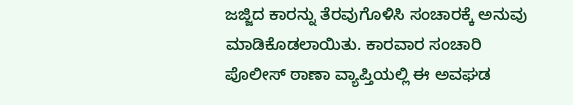ಜಜ್ಜಿದ ಕಾರನ್ನು ತೆರವುಗೊಳಿಸಿ ಸಂಚಾರಕ್ಕೆ ಅನುವು ಮಾಡಿಕೊಡಲಾಯಿತು. ಕಾರವಾರ ಸಂಚಾರಿ ಪೊಲೀಸ್ ಠಾಣಾ ವ್ಯಾಪ್ತಿಯಲ್ಲಿ ಈ ಅವಘಡ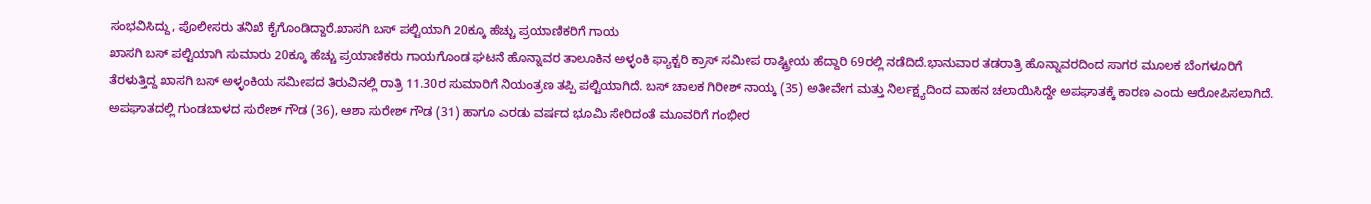ಸಂಭವಿಸಿದ್ದು, ಪೊಲೀಸರು ತನಿಖೆ ಕೈಗೊಂಡಿದ್ದಾರೆ.ಖಾಸಗಿ ಬಸ್ ಪಲ್ಟಿಯಾಗಿ 20ಕ್ಕೂ ಹೆಚ್ಚು ಪ್ರಯಾಣಿಕರಿಗೆ ಗಾಯ
ಖಾಸಗಿ ಬಸ್ ಪಲ್ಟಿಯಾಗಿ ಸುಮಾರು 20ಕ್ಕೂ ಹೆಚ್ಚು ಪ್ರಯಾಣಿಕರು ಗಾಯಗೊಂಡ ಘಟನೆ ಹೊನ್ನಾವರ ತಾಲೂಕಿನ ಅಳ್ಳಂಕಿ ಫ್ಯಾಕ್ಟರಿ ಕ್ರಾಸ್ ಸಮೀಪ ರಾಷ್ಟ್ರೀಯ ಹೆದ್ದಾರಿ 69ರಲ್ಲಿ ನಡೆದಿದೆ.ಭಾನುವಾರ ತಡರಾತ್ರಿ ಹೊನ್ನಾವರದಿಂದ ಸಾಗರ ಮೂಲಕ ಬೆಂಗಳೂರಿಗೆ ತೆರಳುತ್ತಿದ್ದ ಖಾಸಗಿ ಬಸ್ ಅಳ್ಳಂಕಿಯ ಸಮೀಪದ ತಿರುವಿನಲ್ಲಿ ರಾತ್ರಿ 11.30ರ ಸುಮಾರಿಗೆ ನಿಯಂತ್ರಣ ತಪ್ಪಿ ಪಲ್ಟಿಯಾಗಿದೆ. ಬಸ್ ಚಾಲಕ ಗಿರೀಶ್ ನಾಯ್ಕ (35) ಅತೀವೇಗ ಮತ್ತು ನಿರ್ಲಕ್ಷ್ಯದಿಂದ ವಾಹನ ಚಲಾಯಿಸಿದ್ದೇ ಅಪಘಾತಕ್ಕೆ ಕಾರಣ ಎಂದು ಆರೋಪಿಸಲಾಗಿದೆ.
ಅಪಘಾತದಲ್ಲಿ ಗುಂಡಬಾಳದ ಸುರೇಶ್ ಗೌಡ (36), ಆಶಾ ಸುರೇಶ್ ಗೌಡ (31) ಹಾಗೂ ಎರಡು ವರ್ಷದ ಭೂಮಿ ಸೇರಿದಂತೆ ಮೂವರಿಗೆ ಗಂಭೀರ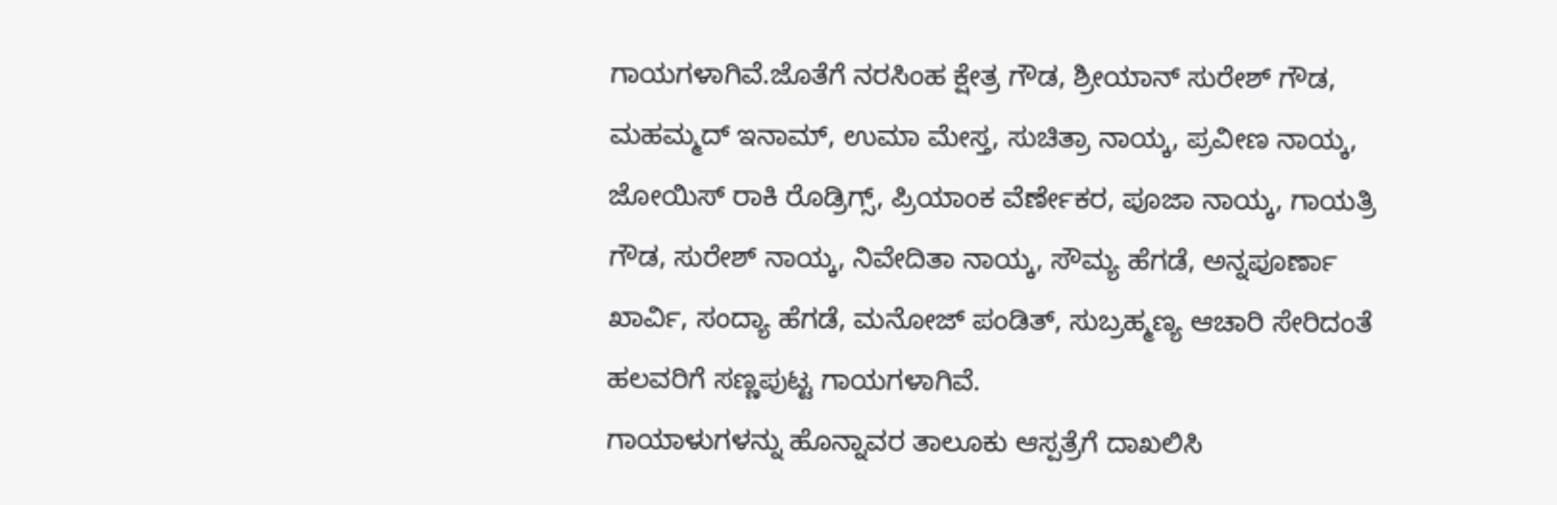ಗಾಯಗಳಾಗಿವೆ.ಜೊತೆಗೆ ನರಸಿಂಹ ಕ್ಷೇತ್ರ ಗೌಡ, ಶ್ರೀಯಾನ್ ಸುರೇಶ್ ಗೌಡ, ಮಹಮ್ಮದ್ ಇನಾಮ್, ಉಮಾ ಮೇಸ್ತ, ಸುಚಿತ್ರಾ ನಾಯ್ಕ, ಪ್ರವೀಣ ನಾಯ್ಕ, ಜೋಯಿಸ್ ರಾಕಿ ರೊಡ್ರಿಗ್ಸ್, ಪ್ರಿಯಾಂಕ ವೆರ್ಣೇಕರ, ಪೂಜಾ ನಾಯ್ಕ, ಗಾಯತ್ರಿ ಗೌಡ, ಸುರೇಶ್ ನಾಯ್ಕ, ನಿವೇದಿತಾ ನಾಯ್ಕ, ಸೌಮ್ಯ ಹೆಗಡೆ, ಅನ್ನಪೂರ್ಣಾ ಖಾರ್ವಿ, ಸಂದ್ಯಾ ಹೆಗಡೆ, ಮನೋಜ್ ಪಂಡಿತ್, ಸುಬ್ರಹ್ಮಣ್ಯ ಆಚಾರಿ ಸೇರಿದಂತೆ ಹಲವರಿಗೆ ಸಣ್ಣಪುಟ್ಟ ಗಾಯಗಳಾಗಿವೆ.
ಗಾಯಾಳುಗಳನ್ನು ಹೊನ್ನಾವರ ತಾಲೂಕು ಆಸ್ಪತ್ರೆಗೆ ದಾಖಲಿಸಿ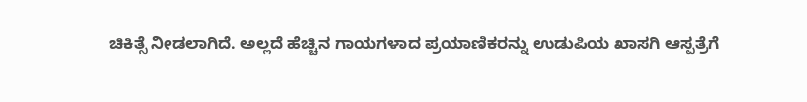ಚಿಕಿತ್ಸೆ ನೀಡಲಾಗಿದೆ. ಅಲ್ಲದೆ ಹೆಚ್ಚಿನ ಗಾಯಗಳಾದ ಪ್ರಯಾಣಿಕರನ್ನು ಉಡುಪಿಯ ಖಾಸಗಿ ಆಸ್ಪತ್ರೆಗೆ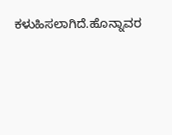ಕಳುಹಿಸಲಾಗಿದೆ.ಹೊನ್ನಾವರ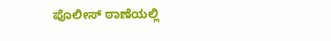ಪೊಲೀಸ್ ಠಾಣೆಯಲ್ಲಿ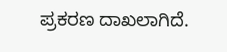ಪ್ರಕರಣ ದಾಖಲಾಗಿದೆ.